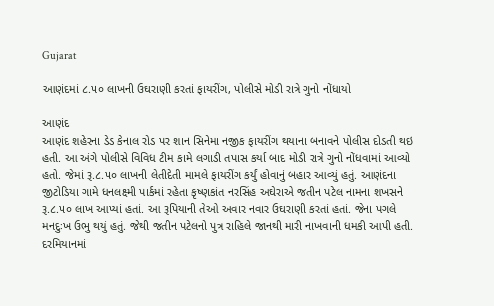Gujarat

આણંદમાં ૮.૫૦ લાખની ઉઘરાણી કરતાં ફાયરીંગ, પોલીસે મોડી રાત્રે ગુનો નોંધાયો

આણંદ
આણંદ શહેરના ડેડ કેનાલ રોડ પર શાન સિનેમા નજીક ફાયરીંગ થયાના બનાવને પોલીસ દોડતી થઇ હતી. આ અંગે પોલીસે વિવિધ ટીમ કામે લગાડી તપાસ કર્યા બાદ મોડી રાત્રે ગુનો નોંધવામાં આવ્યો હતો. જેમાં રૂ.૮.૫૦ લાખની લેતીદેતી મામલે ફાયરીંગ કર્યું હોવાનું બહાર આવ્યું હતું. આણંદના જીટોડિયા ગામે ધનલક્ષ્મી પાર્કમાં રહેતા કૃષ્ણકાંત નરસિંહ અઘેરાએ જતીન પટેલ નામના શખસને રૂ.૮.૫૦ લાખ આપ્યાં હતાં. આ રૂપિયાની તેઓ અવાર નવાર ઉઘરાણી કરતાં હતાં. જેના પગલે મનદુઃખ ઉભુ થયું હતું. જેથી જતીન પટેલનો પુત્ર રાહિલે જાનથી મારી નાખવાની ધમકી આપી હતી. દરમિયાનમાં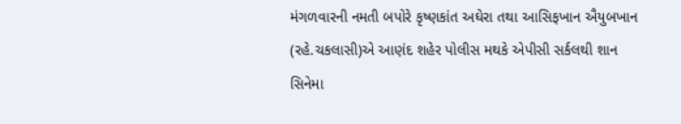મંગળવારની નમતી બપોરે કૃષ્ણકાંત અઘેરા તથા આસિફખાન ઐયુબખાન (રહે.ચકલાસી)એ આણંદ શહેર પોલીસ મથકે એપીસી સર્કલથી શાન સિનેમા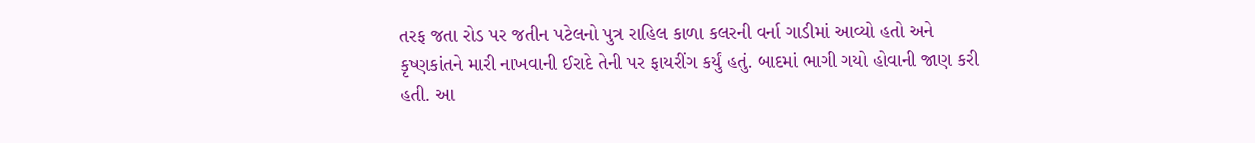તરફ જતા રોડ પર જતીન પટેલનો પુત્ર રાહિલ કાળા કલરની વર્ના ગાડીમાં આવ્યો હતો અને કૃષ્ણકાંતને મારી નાખવાની ઈરાદે તેની પર ફાયરીંગ કર્યું હતું. બાદમાં ભાગી ગયો હોવાની જાણ કરી હતી. આ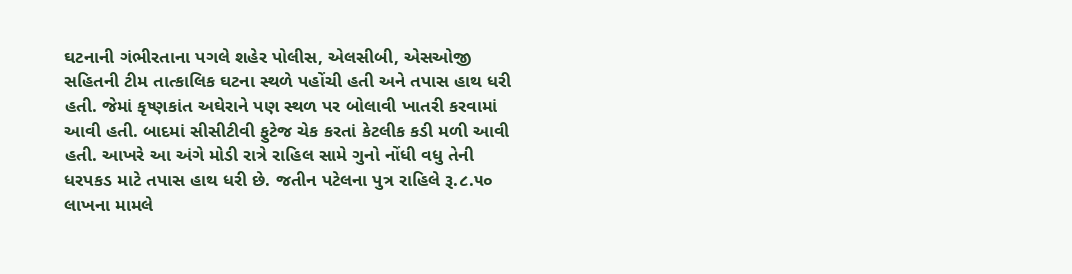ઘટનાની ગંભીરતાના પગલે શહેર પોલીસ, એલસીબી, એસઓજી સહિતની ટીમ તાત્કાલિક ઘટના સ્થળે પહોંચી હતી અને તપાસ હાથ ધરી હતી. જેમાં કૃષ્ણકાંત અઘેરાને પણ સ્થળ પર બોલાવી ખાતરી કરવામાં આવી હતી. બાદમાં સીસીટીવી ફુટેજ ચેક કરતાં કેટલીક કડી મળી આવી હતી. આખરે આ અંગે મોડી રાત્રે રાહિલ સામે ગુનો નોંધી વધુ તેની ધરપકડ માટે તપાસ હાથ ધરી છે. જતીન પટેલના પુત્ર રાહિલે રૂ.૮.૫૦ લાખના મામલે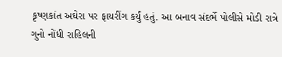કૃષ્ણકાંત અઘેરા પર ફાયરીંગ કર્યું હતું. આ બનાવ સંદર્ભે પોલીસે મોડી રાત્રે ગુનો નોંધી રાહિલની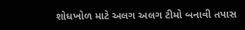શોધખોળ માટે અલગ અલગ ટીમો બનાવી તપાસ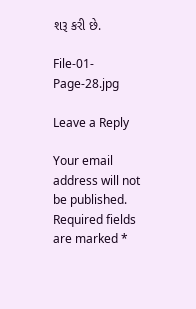શરૂ કરી છે.

File-01-Page-28.jpg

Leave a Reply

Your email address will not be published. Required fields are marked *